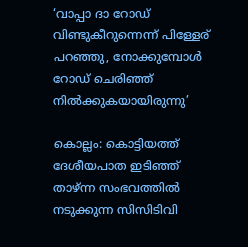‘വാപ്പാ ദാ റോഡ് വിണ്ടുകീറുന്നെന്ന് പിള്ളേര് പറഞ്ഞു, നോക്കുമ്പോൾ റോഡ് ചെരിഞ്ഞ് നിൽക്കുകയായിരുന്നു’

കൊല്ലം: കൊട്ടിയത്ത് ദേശീയപാത ഇടിഞ്ഞ് താഴ്ന്ന സംഭവത്തിൽ നടുക്കുന്ന സിസിടിവി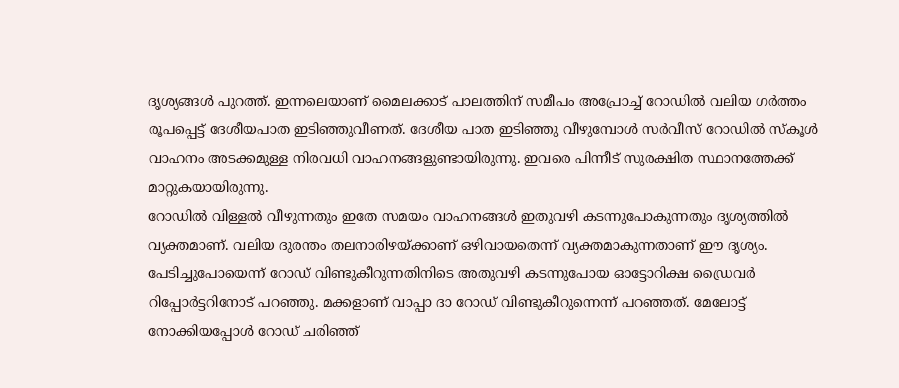ദൃശ്യങ്ങൾ പുറത്ത്. ഇന്നലെയാണ് മൈലക്കാട് പാലത്തിന് സമീപം അപ്രോച്ച് റോഡിൽ വലിയ ഗർത്തം രൂപപ്പെട്ട് ദേശീയപാത ഇടിഞ്ഞുവീണത്. ദേശീയ പാത ഇടിഞ്ഞു വീഴുമ്പോൾ സർവീസ് റോഡിൽ സ്കൂൾ വാഹനം അടക്കമുള്ള നിരവധി വാഹനങ്ങളുണ്ടായിരുന്നു. ഇവരെ പിന്നീട് സുരക്ഷിത സ്ഥാനത്തേക്ക് മാറ്റുകയായിരുന്നു.
റോഡിൽ വിള്ളൽ വീഴുന്നതും ഇതേ സമയം വാഹനങ്ങൾ ഇതുവഴി കടന്നുപോകുന്നതും ദൃശ്യത്തിൽ വ്യക്തമാണ്. വലിയ ദുരന്തം തലനാരിഴയ്ക്കാണ് ഒഴിവായതെന്ന് വ്യക്തമാകുന്നതാണ് ഈ ദൃശ്യം.
പേടിച്ചുപോയെന്ന് റോഡ് വിണ്ടുകീറുന്നതിനിടെ അതുവഴി കടന്നുപോയ ഓട്ടോറിക്ഷ ഡ്രൈവർ റിപ്പോർട്ടറിനോട് പറഞ്ഞു. മക്കളാണ് വാപ്പാ ദാ റോഡ് വിണ്ടുകീറുന്നെന്ന് പറഞ്ഞത്. മേലോട്ട് നോക്കിയപ്പോൾ റോഡ് ചരിഞ്ഞ്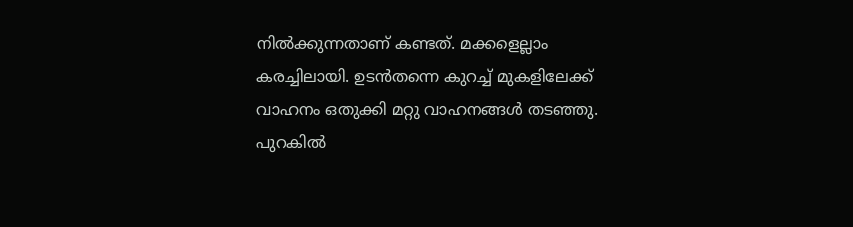നിൽക്കുന്നതാണ് കണ്ടത്. മക്കളെല്ലാം കരച്ചിലായി. ഉടൻതന്നെ കുറച്ച് മുകളിലേക്ക് വാഹനം ഒതുക്കി മറ്റു വാഹനങ്ങൾ തടഞ്ഞു. പുറകിൽ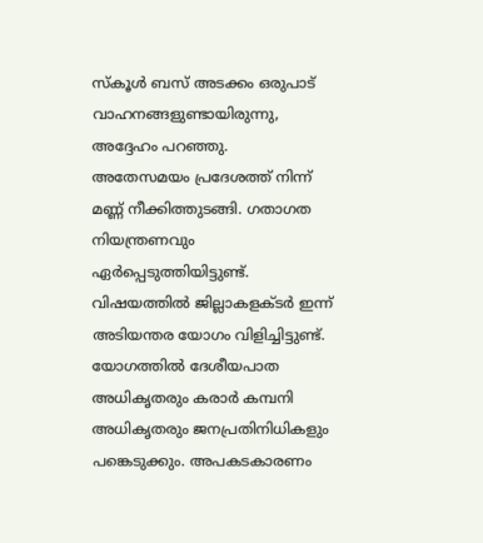സ്കൂൾ ബസ് അടക്കം ഒരുപാട് വാഹനങ്ങളുണ്ടായിരുന്നു, അദ്ദേഹം പറഞ്ഞു.
അതേസമയം പ്രദേശത്ത് നിന്ന് മണ്ണ് നീക്കിത്തുടങ്ങി. ഗതാഗത നിയന്ത്രണവും ഏർപ്പെടുത്തിയിട്ടുണ്ട്. വിഷയത്തിൽ ജില്ലാകളക്ടർ ഇന്ന് അടിയന്തര യോഗം വിളിച്ചിട്ടുണ്ട്. യോഗത്തിൽ ദേശീയപാത അധികൃതരും കരാർ കമ്പനി അധികൃതരും ജനപ്രതിനിധികളും പങ്കെടുക്കും. അപകടകാരണം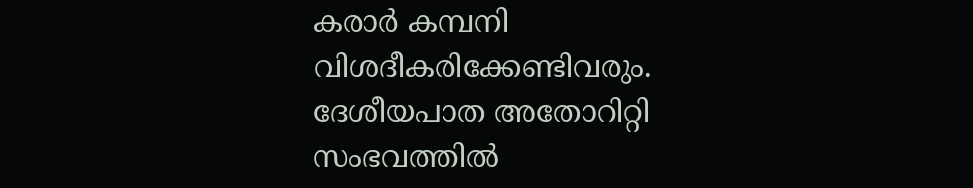കരാർ കമ്പനി വിശദീകരിക്കേണ്ടിവരും. ദേശീയപാത അതോറിറ്റി സംഭവത്തിൽ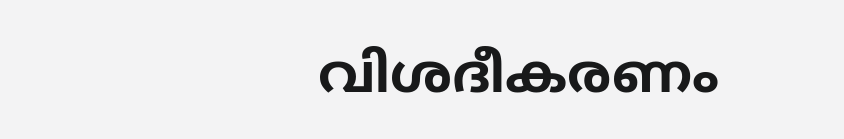വിശദീകരണം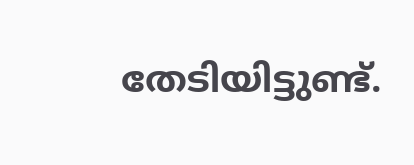തേടിയിട്ടുണ്ട്.